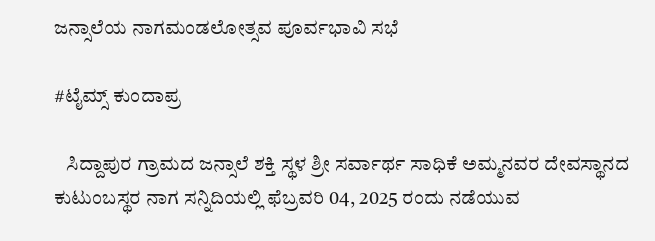ಜನ್ಸಾಲೆಯ ನಾಗಮಂಡಲೋತ್ಸವ ಪೂರ್ವಭಾವಿ ಸಭೆ

#ಟೈಮ್ಸ್ ಕುಂದಾಪ್ರ

   ಸಿದ್ದಾಪುರ ಗ್ರಾಮದ ಜನ್ಸಾಲೆ ಶಕ್ತಿ ಸ್ಥಳ ಶ್ರೀ ಸರ್ವಾರ್ಥ ಸಾಧಿಕೆ ಅಮ್ಮನವರ ದೇವಸ್ಥಾನದ ಕುಟುಂಬಸ್ಥರ ನಾಗ ಸನ್ನಿದಿಯಲ್ಲಿ ಫೆಬ್ರವರಿ 04, 2025 ರಂದು ನಡೆಯುವ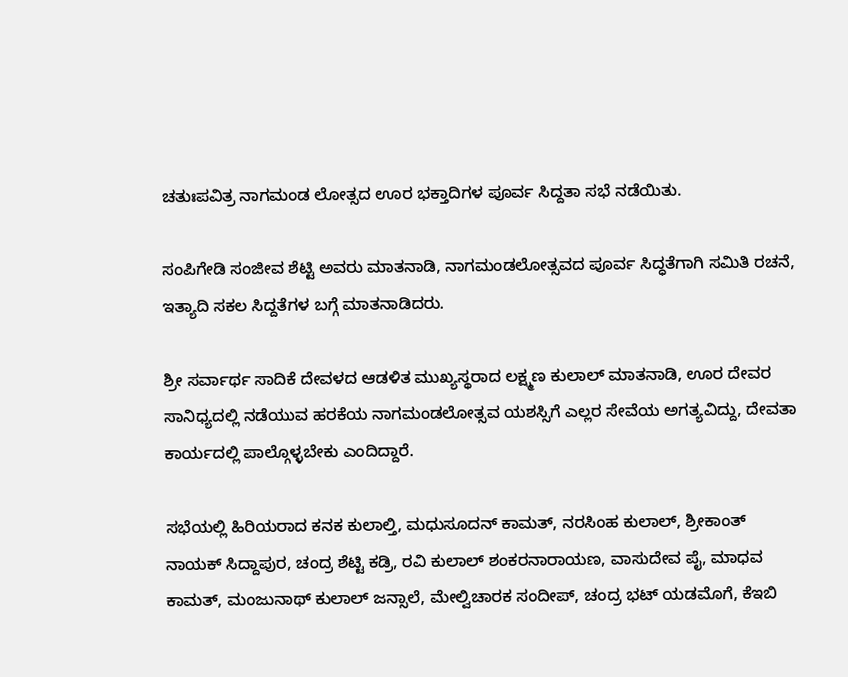ಚತುಃಪವಿತ್ರ ನಾಗಮಂಡ ಲೋತ್ಸದ ಊರ ಭಕ್ತಾದಿಗಳ ಪೂರ್ವ ಸಿದ್ದತಾ ಸಭೆ ನಡೆಯಿತು.

ಸಂಪಿಗೇಡಿ ಸಂಜೀವ ಶೆಟ್ಟಿ ಅವರು ಮಾತನಾಡಿ, ನಾಗಮಂಡಲೋತ್ಸವದ ಪೂರ್ವ ಸಿದ್ಧತೆಗಾಗಿ ಸಮಿತಿ ರಚನೆ, ಇತ್ಯಾದಿ ಸಕಲ ಸಿದ್ದತೆಗಳ ಬಗ್ಗೆ ಮಾತನಾಡಿದರು.

ಶ್ರೀ ಸರ್ವಾರ್ಥ ಸಾದಿಕೆ ದೇವಳದ ಆಡಳಿತ ಮುಖ್ಯಸ್ಥರಾದ ಲಕ್ಷ್ಮಣ ಕುಲಾಲ್ ಮಾತನಾಡಿ, ಊರ ದೇವರ ಸಾನಿಧ್ಯದಲ್ಲಿ ನಡೆಯುವ ಹರಕೆಯ ನಾಗಮಂಡಲೋತ್ಸವ ಯಶಸ್ಸಿಗೆ ಎಲ್ಲರ ಸೇವೆಯ ಅಗತ್ಯವಿದ್ದು, ದೇವತಾ ಕಾರ್ಯದಲ್ಲಿ ಪಾಲ್ಗೊಳ್ಳಬೇಕು ಎಂದಿದ್ದಾರೆ.

ಸಭೆಯಲ್ಲಿ ಹಿರಿಯರಾದ ಕನಕ ಕುಲಾಲ್ತಿ, ಮಧುಸೂದನ್ ಕಾಮತ್, ನರಸಿಂಹ ಕುಲಾಲ್, ಶ್ರೀಕಾಂತ್ ನಾಯಕ್ ಸಿದ್ದಾಪುರ, ಚಂದ್ರ ಶೆಟ್ಟಿ ಕಡ್ರಿ, ರವಿ ಕುಲಾಲ್ ಶಂಕರನಾರಾಯಣ, ವಾಸುದೇವ ಪೈ, ಮಾಧವ ಕಾಮತ್, ಮಂಜುನಾಥ್ ಕುಲಾಲ್ ಜನ್ಸಾಲೆ, ಮೇಲ್ವಿಚಾರಕ ಸಂದೀಪ್, ಚಂದ್ರ ಭಟ್ ಯಡಮೊಗೆ, ಕೆಇಬಿ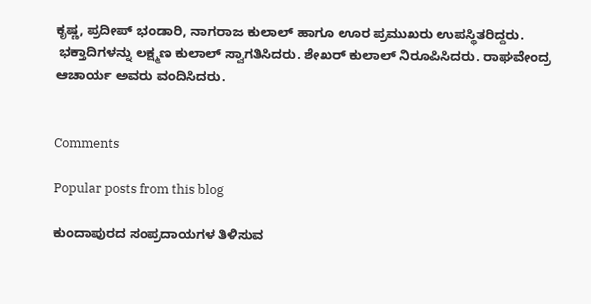ಕೃಷ್ಣ, ಪ್ರದೀಪ್ ಭಂಡಾರಿ, ನಾಗರಾಜ ಕುಲಾಲ್ ಹಾಗೂ ಊರ ಪ್ರಮುಖರು ಉಪಸ್ಥಿತರಿದ್ದರು.
 ಭಕ್ತಾದಿಗಳನ್ನು ಲಕ್ಷ್ಮಣ ಕುಲಾಲ್ ಸ್ವಾಗತಿಸಿದರು. ಶೇಖರ್ ಕುಲಾಲ್ ನಿರೂಪಿಸಿದರು. ರಾಘವೇಂದ್ರ ಆಚಾರ್ಯ ಅವರು ವಂದಿಸಿದರು.


Comments

Popular posts from this blog

ಕುಂದಾಪುರದ ಸಂಪ್ರದಾಯಗಳ ತಿಳಿಸುವ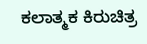ಕಲಾತ್ಮಕ ಕಿರುಚಿತ್ರ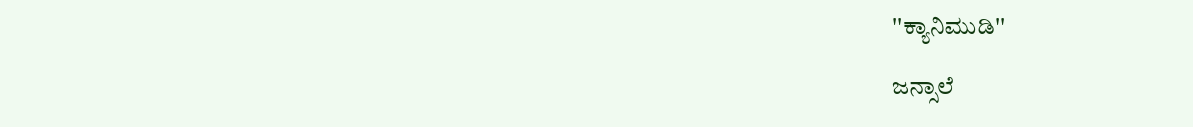''ಕ್ಯಾನಿಮುಡಿ''

ಜನ್ಸಾಲೆ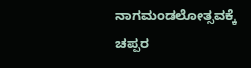ನಾಗಮಂಡಲೋತ್ಸವಕ್ಕೆ ಚಪ್ಪರ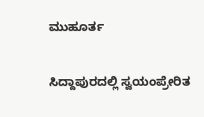ಮುಹೂರ್ತ

ಸಿದ್ದಾಪುರದಲ್ಲಿ ಸ್ವಯಂಪ್ರೇರಿತ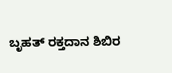ಬೃಹತ್ ರಕ್ತದಾನ ಶಿಬಿರ